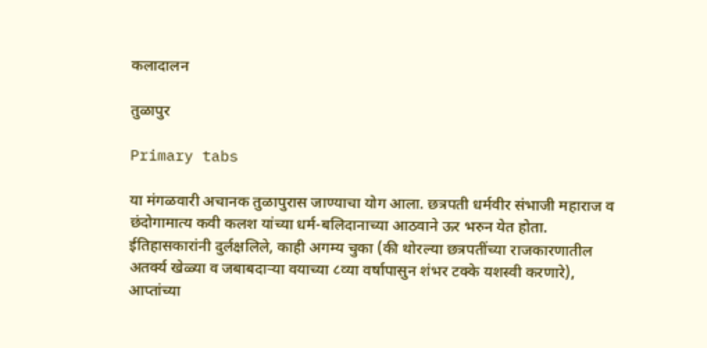कलादालन

तुळापुर

Primary tabs

या मंगळवारी अचानक तुळापुरास जाण्याचा योग आला. छत्रपती धर्मवीर संभाजी महाराज व छंदोगामात्य कवी कलश यांच्या धर्म-बलिदानाच्या आठवाने ऊर भरुन येत होता.
ईतिहासकारांनी दुर्लक्षलिले, काही अगम्य चुका (की थोरल्या छत्रपतींच्या राजकारणातील अतर्क्य खेळ्या व जबाबदार्‍या वयाच्या ८व्या वर्षापासुन शंभर टक्के यशस्वी करणारे), आप्तांच्या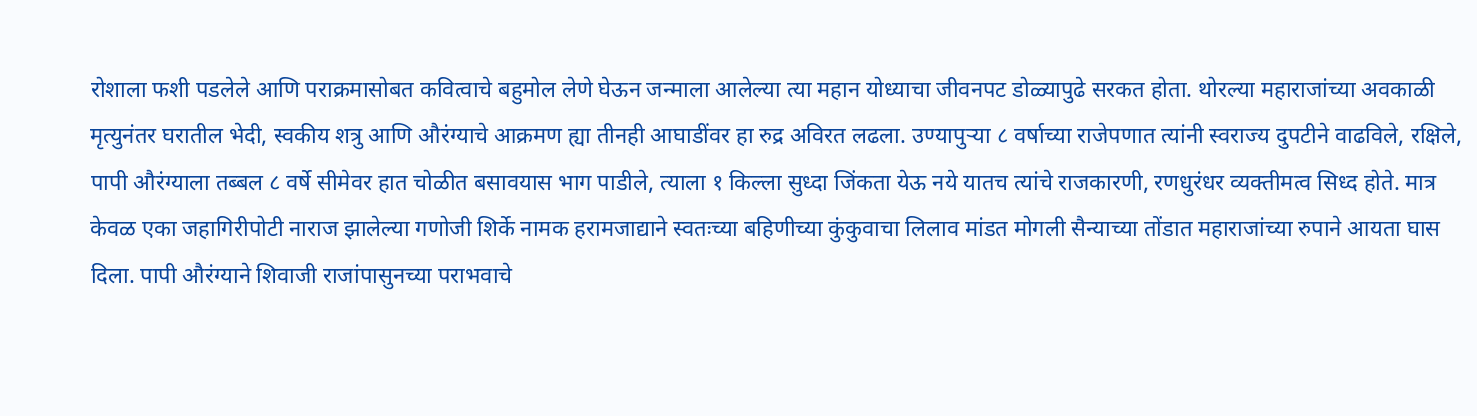रोशाला फशी पडलेले आणि पराक्रमासोबत कवित्वाचे बहुमोल लेणे घेऊन जन्माला आलेल्या त्या महान योध्याचा जीवनपट डोळ्यापुढे सरकत होता. थोरल्या महाराजांच्या अवकाळी मृत्युनंतर घरातील भेदी, स्वकीय शत्रु आणि औरंग्याचे आक्रमण ह्या तीनही आघाडींवर हा रुद्र अविरत लढला. उण्यापुर्‍या ८ वर्षाच्या राजेपणात त्यांनी स्वराज्य दुपटीने वाढविले, रक्षिले, पापी औरंग्याला तब्बल ८ वर्षे सीमेवर हात चोळीत बसावयास भाग पाडीले, त्याला १ किल्ला सुध्दा जिंकता येऊ नये यातच त्यांचे राजकारणी, रणधुरंधर व्यक्तीमत्व सिध्द होते. मात्र केवळ एका जहागिरीपोटी नाराज झालेल्या गणोजी शिर्के नामक हरामजाद्याने स्वतःच्या बहिणीच्या कुंकुवाचा लिलाव मांडत मोगली सैन्याच्या तोंडात महाराजांच्या रुपाने आयता घास दिला. पापी औरंग्याने शिवाजी राजांपासुनच्या पराभवाचे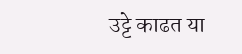उट्टे काढत या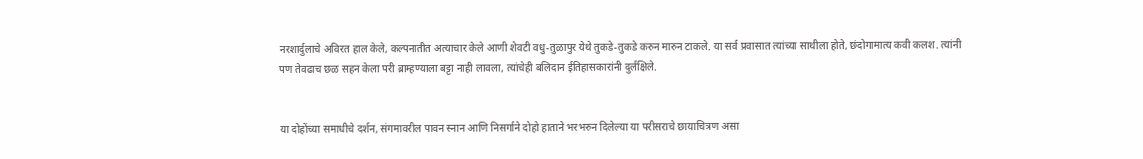नरशार्दुलाचे अविरत हाल केले, कल्पनातीत अत्याचार केले आणी शेवटी वधु-तुळापुर येथे तुकडे-तुकडे करुन मारुन टाकले. या सर्व प्रवासात त्यांच्या साथीला होते, छंदोगामात्य कवी कलश. त्यांनी पण तेवढाच छळ सहन केला परी ब्राम्हण्याला बट्टा नाही लावला, त्यांचेही बलिदान ईतिहासकारांनी दुर्लक्षिले.


या दोहोंच्या समाधीचे दर्शन, संगमावरील पावन स्नान आणि निसर्गाने दोहो हाताने भरभरुन दिलेल्या या परीसराचे छायाचित्रण असा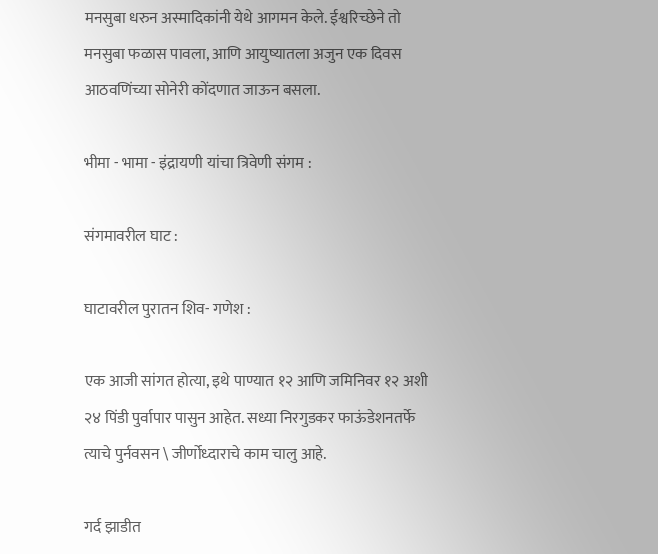मनसुबा धरुन अस्मादिकांनी येथे आगमन केले. ईश्वरिच्छेने तो मनसुबा फळास पावला, आणि आयुष्यातला अजुन एक दिवस आठवणिंच्या सोनेरी कोंदणात जाऊन बसला.

भीमा - भामा - इंद्रायणी यांचा त्रिवेणी संगम :

संगमावरील घाट :

घाटावरील पुरातन शिव- गणेश :

एक आजी सांगत होत्या, इथे पाण्यात १२ आणि जमिनिवर १२ अशी २४ पिंडी पुर्वापार पासुन आहेत. सध्या निरगुडकर फाऊंडेशनतर्फे त्याचे पुर्नवसन \ जीर्णोध्दाराचे काम चालु आहे.

गर्द झाडीत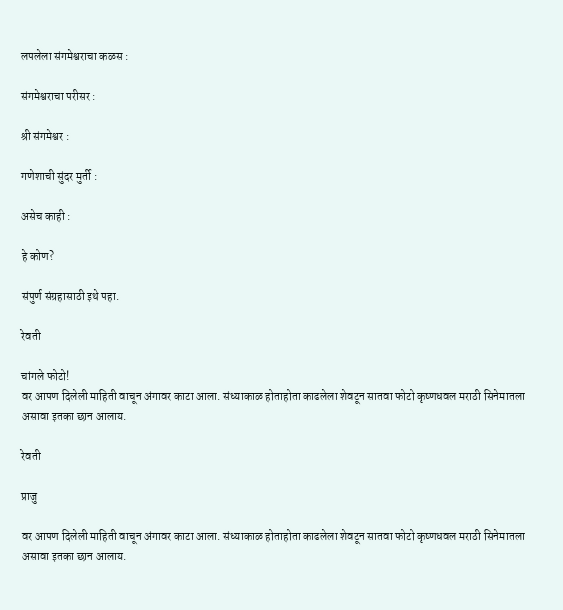लपलेला संगमेश्वराचा कळस :

संगमेश्वराचा परीसर :

श्री संगमेश्वर :

गणेशाची सुंदर मुर्ती :

असेच काही :

हे कोण?

संपुर्ण संग्रहासाठी इथे पहा.

रेवती

चांगले फोटो!
वर आपण दिलेली माहिती वाचून अंगावर काटा आला. संध्याकाळ होताहोता काढलेला शेवटून सातवा फोटो कृष्णधवल मराठी सिनेमातला असावा इतका छान आलाय.

रेवती

प्राजु

वर आपण दिलेली माहिती वाचून अंगावर काटा आला. संध्याकाळ होताहोता काढलेला शेवटून सातवा फोटो कृष्णधवल मराठी सिनेमातला असावा इतका छान आलाय.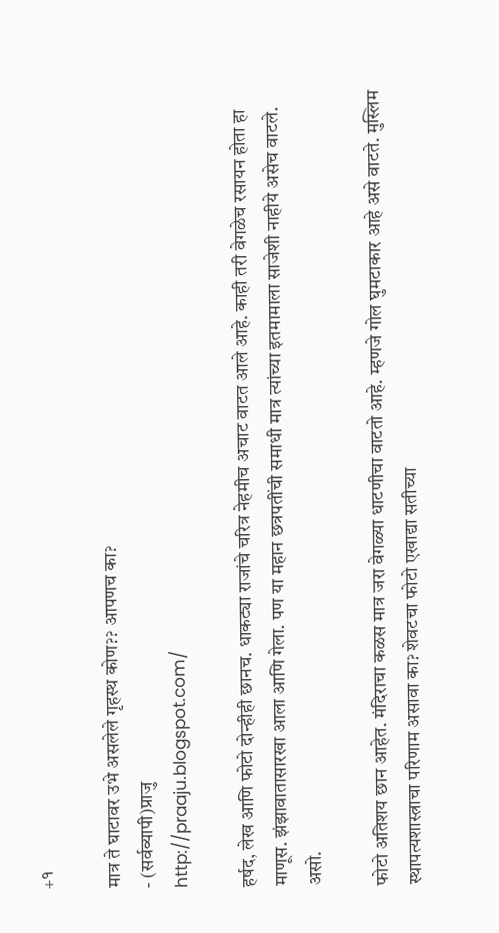+१

मात्र ते घाटावर उभे असलेले गृहस्थ कोण?? आपणच का?
- (सर्वव्यापी)प्राजु
http://praaju.blogspot.com/

हर्षद, लेख आणि फोटो दोन्हीही छानच. धाकट्या राजांचे चरित्र नेहमीच अचाट वाटत आले आहे. काही तरी वेगळेच रसायन होता हा माणूस. झंझावातासारखा आला आणि गेला. पण या महान छत्रपतींची समाधी मात्र त्यांच्या इतमामाला साजेशी नाहीये असेच वाटले. असो.

फोटो अतिशय छान आहेत. मंदिराचा कळस मात्र जरा वेगळ्या धाटणीचा वाटतो आहे. म्हणजे गोल घुमटाकार आहे असे वाटते. मुस्लिम स्थापत्यशास्त्राचा परिणाम असावा का? शेवटचा फोटो एखाद्या सतीच्या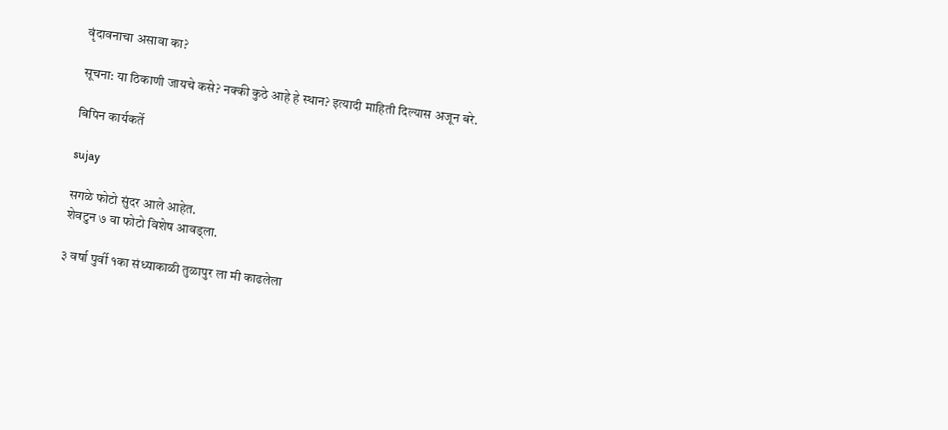वृंदावनाचा असावा का?

सूचना: या ठिकाणी जायचे कसे? नक्की कुठे आहे हे स्थान? इत्यादी माहिती दिल्यास अजून बरे.

बिपिन कार्यकर्ते

sujay

सगळे फोटो सुंदर आले आहेत.
शेवटुन ७ वा फोटो विशेष आवड्ला.

३ वर्षा पुर्वी १का संध्याकाळी तुळापुर ला मी काढलेला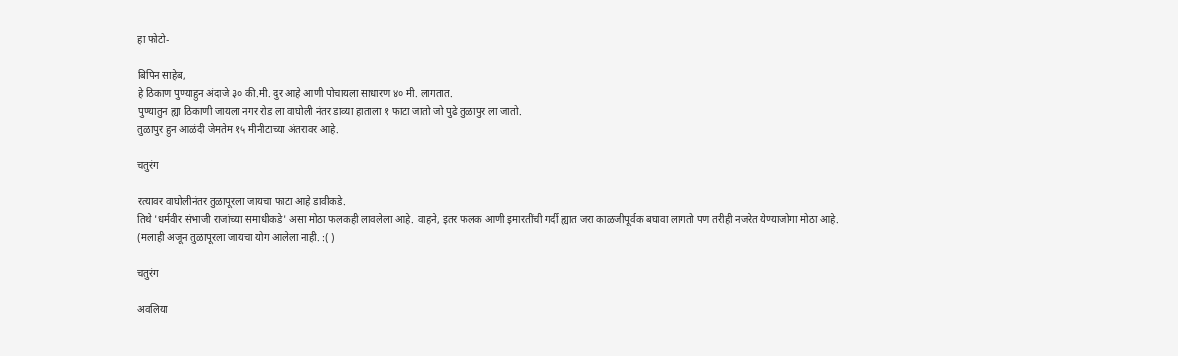हा फोटो-

बिपिन साहेब,
हे ठिकाण पुण्याहुन अंदाजे ३० की.मी. दुर आहे आणी पोचायला साधारण ४० मी. लागतात.
पुण्यातुन ह्या ठिकाणी जायला नगर रोड ला वाघोली नंतर डाव्या हाताला १ फाटा जातो जो पुढे तुळापुर ला जातो.
तुळापुर हुन आळंदी जेमतेम १५ मीनीटाच्या अंतरावर आहे.

चतुरंग

रत्यावर वाघोलीनंतर तुळापूरला जायचा फाटा आहे डावीकडे.
तिथे 'धर्मवीर संभाजी राजांच्या समाधीकडे' असा मोठा फलकही लावलेला आहे. वाहने, इतर फलक आणी इमारतींची गर्दी ह्यात जरा काळजीपूर्वक बघावा लागतो पण तरीही नजरेत येण्याजोगा मोठा आहे.
(मलाही अजून तुळापूरला जायचा योग आलेला नाही. :( )

चतुरंग

अवलिया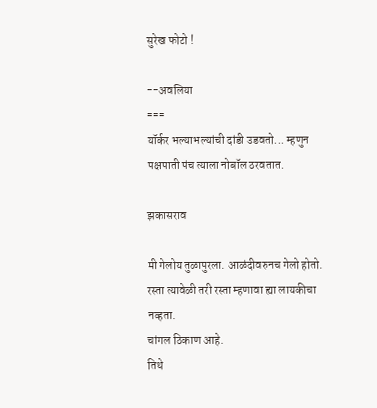सुरेख फोटो !

--अवलिया
===
यॉर्कर भल्याभल्यांची दांडी उडवतो... म्हणुन पक्षपाती पंच त्याला नोबॉल ठरवतात.

झकासराव

मी गेलोय तुळापुरला. आळंदीवरुनच गेलो होतो. रस्ता त्यावेळी तरी रस्ता म्हणावा ह्या लायकीचा नव्हता.
चांगल ठिकाण आहे.
तिथे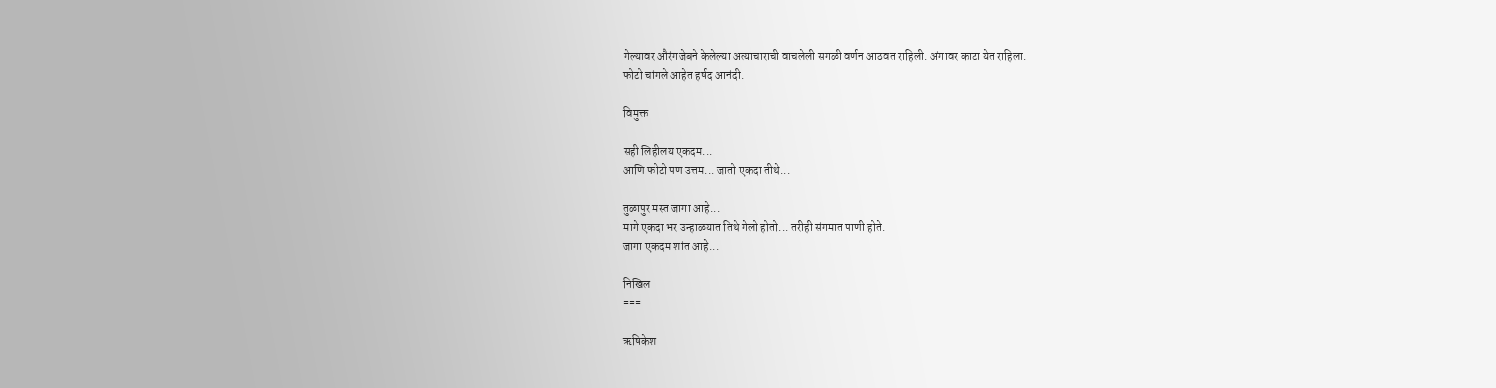गेल्यावर औरंगजेबने केलेल्या अत्याचाराची वाचलेली सगळी वर्णन आठवत राहिली. अंगावर काटा येत राहिला.
फोटो चांगले आहेत हर्षद आनंदी.

विमुक्त

सही लिहीलय एकदम...
आणि फोटो पण उत्तम... जातो एकदा तीथे...

तुळापुर मस्त जागा आहे...
मागे एकदा भर उन्हाळयात तिथे गेलो होतो... तरीही संगमात पाणी होते.
जागा एकदम शांत आहे...

निखिल
===

ऋषिकेश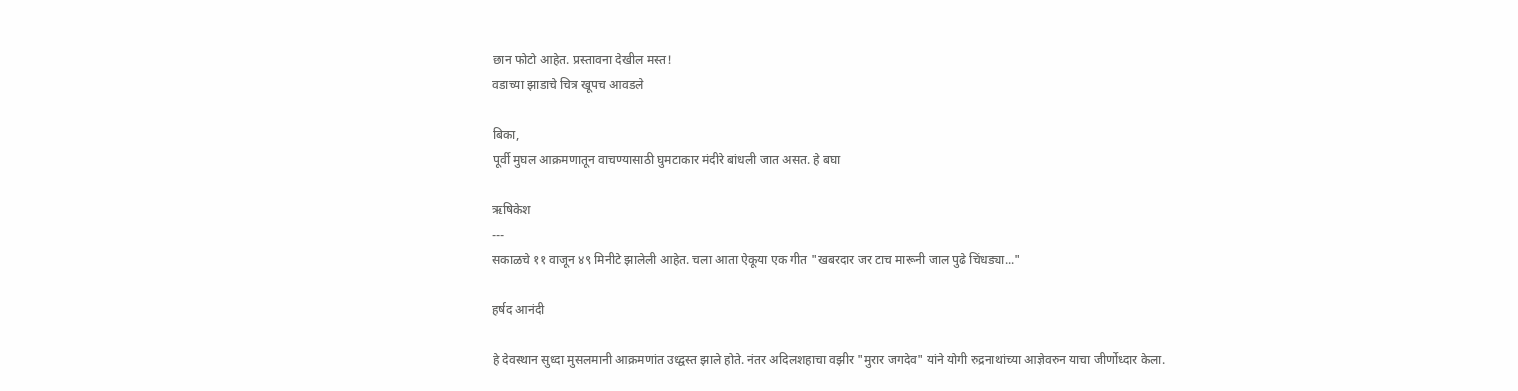छान फोटो आहेत. प्रस्तावना देखील मस्त!
वडाच्या झाडाचे चित्र खूपच आवडले

बिका,
पूर्वी मुघल आक्रमणातून वाचण्यासाठी घुमटाकार मंदीरे बांधली जात असत. हे बघा

ऋषिकेश
---
सकाळचे ११ वाजून ४९ मिनीटे झालेली आहेत. चला आता ऐकूया एक गीत "खबरदार जर टाच मारूनी जाल पुढे चिंधड्या..."

हर्षद आनंदी

हे देवस्थान सुध्दा मुसलमानी आक्रमणांत उध्द्वस्त झाले होते. नंतर अदिलशहाचा वझीर "मुरार जगदेव" यांने योगी रुद्रनाथांच्या आज्ञेवरुन याचा जीर्णोध्दार केला.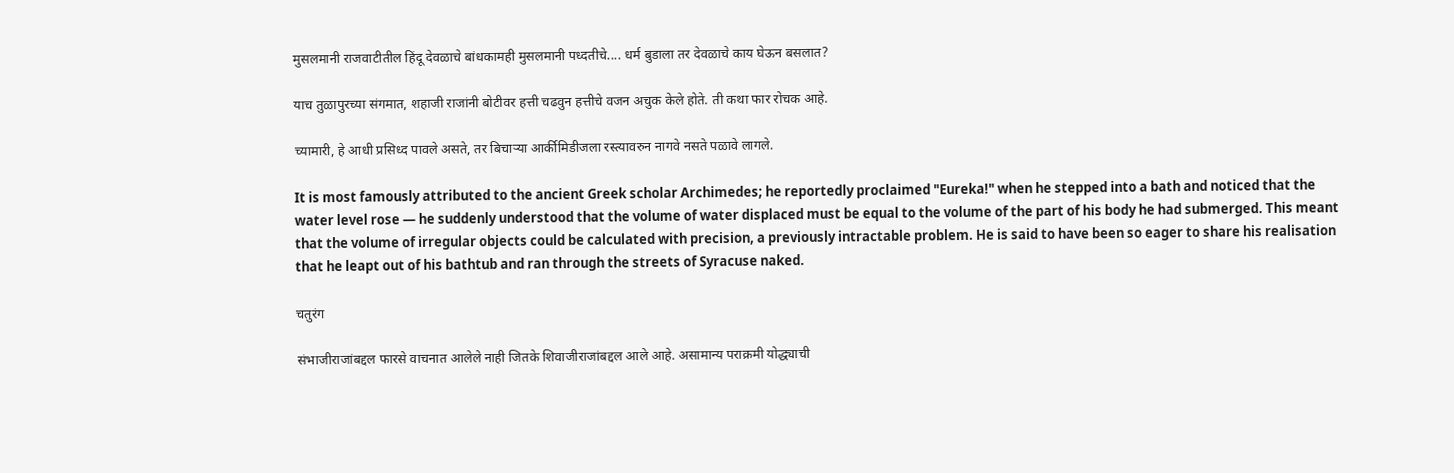मुसलमानी राजवाटीतील हिंदू देवळाचे बांधकामही मुसलमानी पध्दतीचे.... धर्म बुडाला तर देवळाचे काय घेऊन बसलात?

याच तुळापुरच्या संगमात, शहाजी राजांनी बोटीवर हत्ती चढवुन हत्तीचे वजन अचुक केले होते. ती कथा फार रोचक आहे.

च्यामारी, हे आधी प्रसिध्द पावले असते, तर बिचार्‍या आर्कीमिडीजला रस्त्यावरुन नागवे नसते पळावे लागले.

It is most famously attributed to the ancient Greek scholar Archimedes; he reportedly proclaimed "Eureka!" when he stepped into a bath and noticed that the water level rose — he suddenly understood that the volume of water displaced must be equal to the volume of the part of his body he had submerged. This meant that the volume of irregular objects could be calculated with precision, a previously intractable problem. He is said to have been so eager to share his realisation that he leapt out of his bathtub and ran through the streets of Syracuse naked.

चतुरंग

संभाजीराजांबद्दल फारसे वाचनात आलेले नाही जितके शिवाजीराजांबद्दल आले आहे. असामान्य पराक्रमी योद्ध्याची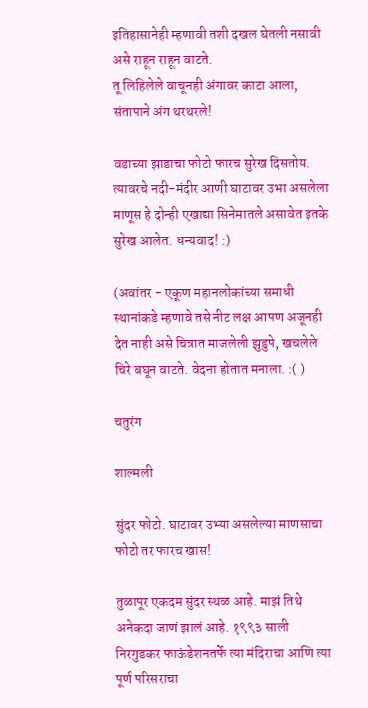इतिहासानेही म्हणावी तशी दखल घेतली नसावी असे राहून राहून वाटते.
तू लिहिलेले वाचूनही अंगावर काटा आला, संतापाने अंग थरथरले!

वडाच्या झाडाचा फोटो फारच सुरेख दिसतोय. त्यावरचे नदी-मंदीर आणी घाटावर उभा असलेला माणूस हे दोन्ही एखाद्या सिनेमातले असावेत इतके सुरेख आलेत. धन्यवाद! :)

(अवांतर - एकूण महानलोकांच्या समाधी स्थानांकडे म्हणावे तसे नीट लक्ष आपण अजूनही देत नाही असे चित्रात माजलेली झुडुपे, खचलेले चिरे बघून वाटते. वेदना होतात मनाला. :( )

चतुरंग

शाल्मली

सुंदर फोटो. घाटावर उभ्या असलेल्या माणसाचा फोटो तर फारच खास!

तुळापूर एकदम सुंदर स्थळ आहे. माझं तिथे अनेकदा जाणं झालं आहे. १९९३ साली निरगुडकर फाऊंडेशनतर्फे त्या मंदिराचा आणि त्या पूर्ण परिसराचा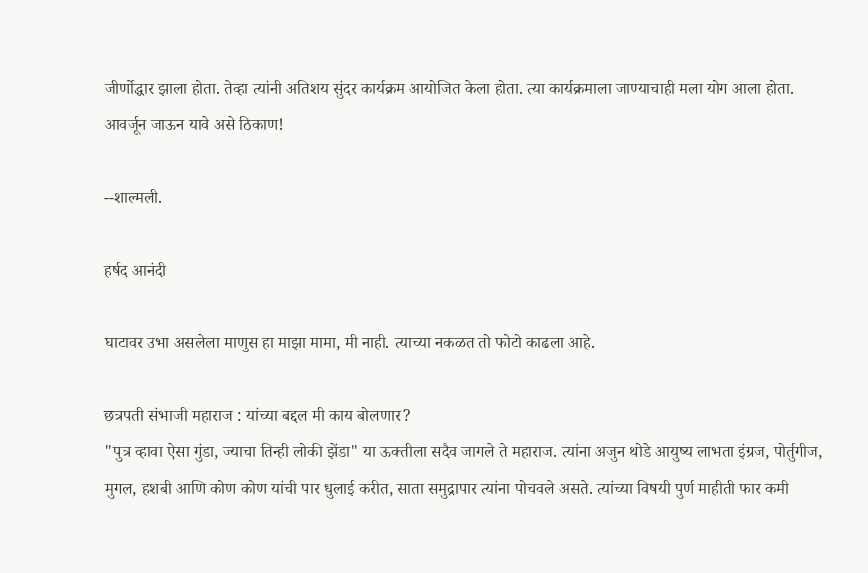जीर्णोद्धार झाला होता. तेव्हा त्यांनी अतिशय सुंदर कार्यक्रम आयोजित केला होता. त्या कार्यक्रमाला जाण्याचाही मला योग आला होता.
आवर्जून जाऊन यावे असे ठिकाण!

--शाल्मली.

हर्षद आनंदी

घाटावर उभा असलेला माणुस हा माझा मामा, मी नाही. त्याच्या नकळत तो फोटो काढला आहे.

छत्रपती संभाजी महाराज : यांच्या बद्दल मी काय बोलणार?
"पुत्र व्हावा ऐसा गुंडा, ज्याचा तिन्ही लोकी झेंडा" या ऊक्तीला सदैव जागले ते महाराज. त्यांना अजुन थोडे आयुष्य लाभता इंग्रज, पोर्तुगीज, मुगल, हशबी आणि कोण कोण यांची पार धुलाई करीत, साता समुद्रापार त्यांना पोचवले असते. त्यांच्या विषयी पुर्ण माहीती फार कमी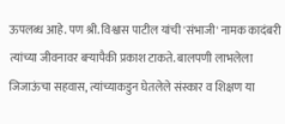ऊपलब्ध आहे. पण श्री. विश्वास पाटील यांची 'संभाजी' नामक कादंबरी त्यांच्या जीवनावर बर्‍यापैकी प्रकाश टाकते. बालपणी लाभलेला जिजाऊंचा सहवास, त्यांच्याकडुन घेतलेले संस्कार व शिक्षण या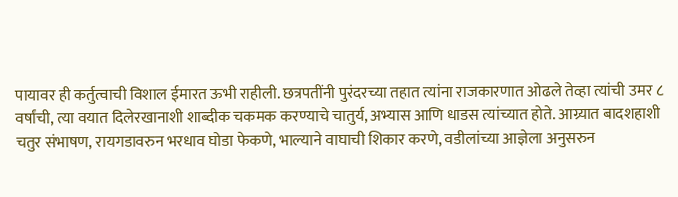पायावर ही कर्तुत्वाची विशाल ईमारत ऊभी राहीली. छत्रपतींनी पुरंदरच्या तहात त्यांना राजकारणात ओढले तेव्हा त्यांची उमर ८ वर्षांची, त्या वयात दिलेरखानाशी शाब्दीक चकमक करण्याचे चातुर्य, अभ्यास आणि धाडस त्यांच्यात होते. आग्र्यात बादशहाशी चतुर संभाषण, रायगडावरुन भरधाव घोडा फेकणे, भाल्याने वाघाची शिकार करणे, वडीलांच्या आज्ञेला अनुसरुन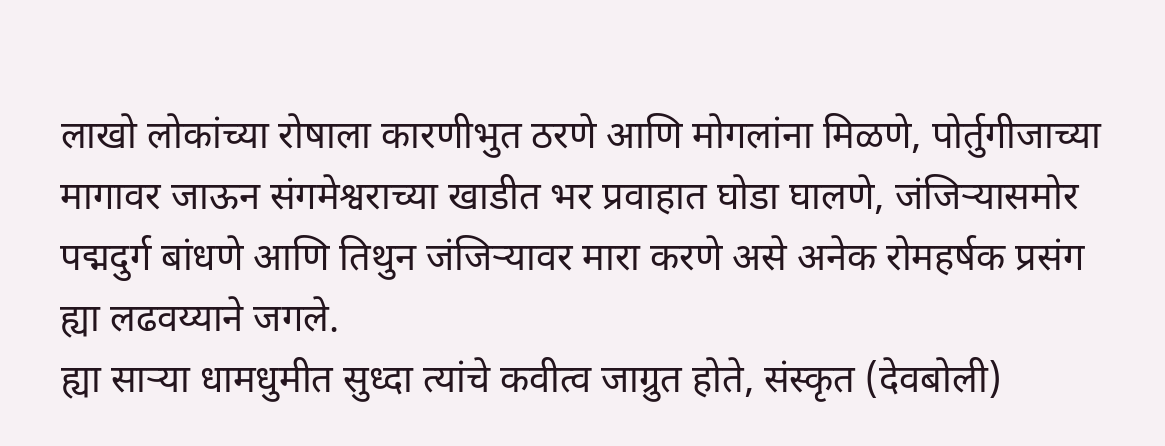लाखो लोकांच्या रोषाला कारणीभुत ठरणे आणि मोगलांना मिळणे, पोर्तुगीजाच्या मागावर जाऊन संगमेश्वराच्या खाडीत भर प्रवाहात घोडा घालणे, जंजिर्‍यासमोर पद्मदुर्ग बांधणे आणि तिथुन जंजिर्‍यावर मारा करणे असे अनेक रोमहर्षक प्रसंग ह्या लढवय्याने जगले.
ह्या सार्‍या धामधुमीत सुध्दा त्यांचे कवीत्व जाग्रुत होते, संस्कृत (देवबोली)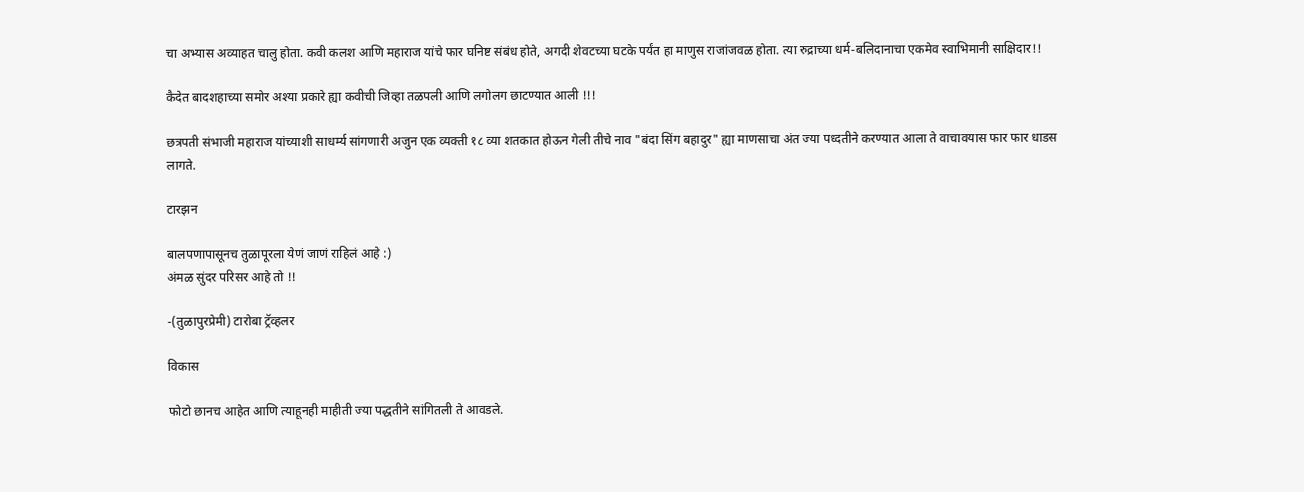चा अभ्यास अव्याहत चालु होता. कवी कलश आणि महाराज यांचे फार घनिष्ट संबंध होते, अगदी शेवटच्या घटके पर्यंत हा माणुस राजांजवळ होता. त्या रुद्राच्या धर्म-बलिदानाचा एकमेव स्वाभिमानी साक्षिदार!!

कैदेत बादशहाच्या समोर अश्या प्रकारे ह्या कवीची जिव्हा तळपली आणि लगोलग छाटण्यात आली !!!

छत्रपती संभाजी महाराज यांच्याशी साधर्म्य सांगणारी अजुन एक व्यक्ती १८ व्या शतकात होऊन गेली तीचे नाव "बंदा सिंग बहादुर" ह्या माणसाचा अंत ज्या पध्दतीने करण्यात आला ते वाचावयास फार फार धाडस लागते.

टारझन

बालपणापासूनच तुळापूरला येणं जाणं राहिलं आहे :)
अंमळ सुंदर परिसर आहे तो !!

-(तुळापुरप्रेमी) टारोबा ट्रॅव्हलर

विकास

फोटो छानच आहेत आणि त्याहूनही माहीती ज्या पद्धतीने सांगितली ते आवडले.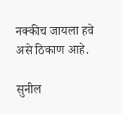नक्कीच जायला हवे असे ठिकाण आहे.

सुनील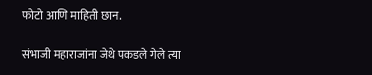फोटो आणि माहिती छान.

संभाजी महाराजांना जेथे पकडले गेले त्या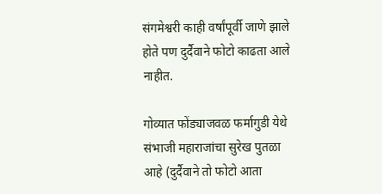संगमेश्वरी काही वर्षांपूर्वी जाणे झाले होते पण दुर्दैवाने फोटो काढता आले नाहीत.

गोव्यात फोंड्याजवळ फर्मागुडी येथे संभाजी महाराजांचा सुरेख पुतळा आहे (दुर्दैवाने तो फोटो आता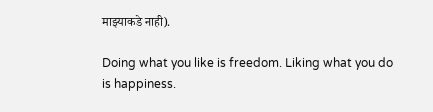माझ्याकडे नाही).

Doing what you like is freedom. Liking what you do is happiness.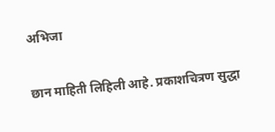अभिजा

छान माहिती लिहिली आहे. प्रकाशचित्रण सुद्धा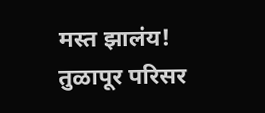मस्त झालंय! तुळापूर परिसर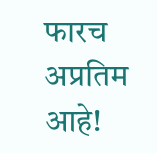फारच अप्रतिम आहे!